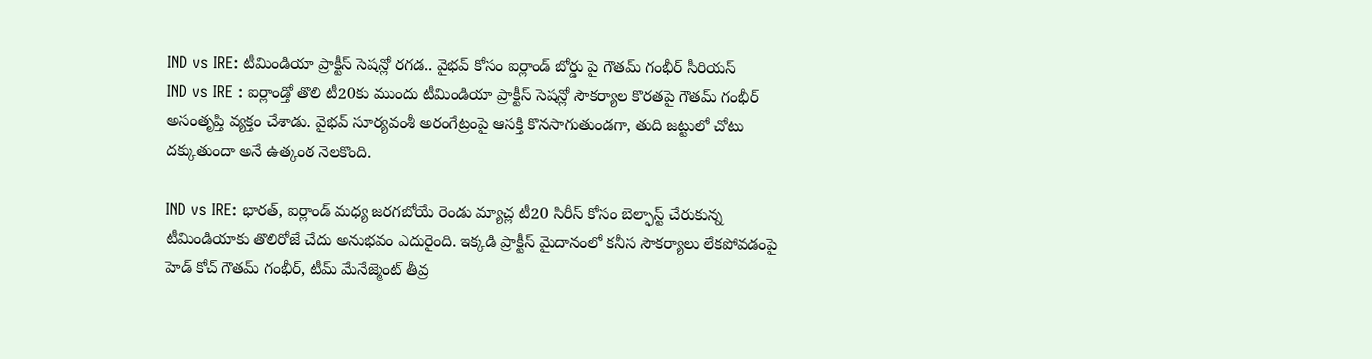IND vs IRE: టీమిండియా ప్రాక్టీస్ సెషన్లో రగడ.. వైభవ్ కోసం ఐర్లాండ్ బోర్డు పై గౌతమ్ గంభీర్ సీరియస్
IND vs IRE : ఐర్లాండ్తో తొలి టీ20కు ముందు టీమిండియా ప్రాక్టీస్ సెషన్లో సౌకర్యాల కొరతపై గౌతమ్ గంభీర్ అసంతృప్తి వ్యక్తం చేశాడు. వైభవ్ సూర్యవంశీ అరంగేట్రంపై ఆసక్తి కొనసాగుతుండగా, తుది జట్టులో చోటు దక్కుతుందా అనే ఉత్కంఠ నెలకొంది.

IND vs IRE: భారత్, ఐర్లాండ్ మధ్య జరగబోయే రెండు మ్యాచ్ల టీ20 సిరీస్ కోసం బెల్ఫాస్ట్ చేరుకున్న టీమిండియాకు తొలిరోజే చేదు అనుభవం ఎదురైంది. ఇక్కడి ప్రాక్టీస్ మైదానంలో కనీస సౌకర్యాలు లేకపోవడంపై హెడ్ కోచ్ గౌతమ్ గంభీర్, టీమ్ మేనేజ్మెంట్ తీవ్ర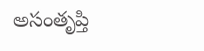అసంతృప్తి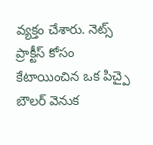వ్యక్తం చేశారు. నెట్స్ ప్రాక్టీస్ కోసం కేటాయించిన ఒక పిచ్పై బౌలర్ వెనుక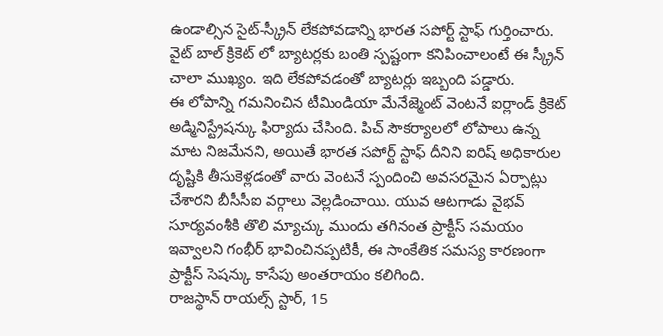ఉండాల్సిన సైట్-స్క్రీన్ లేకపోవడాన్ని భారత సపోర్ట్ స్టాఫ్ గుర్తించారు. వైట్ బాల్ క్రికెట్ లో బ్యాటర్లకు బంతి స్పష్టంగా కనిపించాలంటే ఈ స్క్రీన్ చాలా ముఖ్యం. ఇది లేకపోవడంతో బ్యాటర్లు ఇబ్బంది పడ్డారు.
ఈ లోపాన్ని గమనించిన టీమిండియా మేనేజ్మెంట్ వెంటనే ఐర్లాండ్ క్రికెట్ అడ్మినిస్ట్రేషన్కు ఫిర్యాదు చేసింది. పిచ్ సౌకర్యాలలో లోపాలు ఉన్న మాట నిజమేనని, అయితే భారత సపోర్ట్ స్టాఫ్ దీనిని ఐరిష్ అధికారుల దృష్టికి తీసుకెళ్లడంతో వారు వెంటనే స్పందించి అవసరమైన ఏర్పాట్లు చేశారని బీసీసీఐ వర్గాలు వెల్లడించాయి. యువ ఆటగాడు వైభవ్ సూర్యవంశీకి తొలి మ్యాచ్కు ముందు తగినంత ప్రాక్టీస్ సమయం ఇవ్వాలని గంభీర్ భావించినప్పటికీ, ఈ సాంకేతిక సమస్య కారణంగా ప్రాక్టీస్ సెషన్కు కాసేపు అంతరాయం కలిగింది.
రాజస్థాన్ రాయల్స్ స్టార్, 15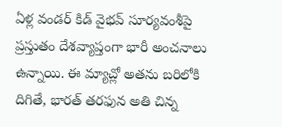ఏళ్ల వండర్ కిడ్ వైభవ్ సూర్యవంశీపై ప్రస్తుతం దేశవ్యాప్తంగా భారీ అంచనాలు ఉన్నాయి. ఈ మ్యాచ్లో అతను బరిలోకి దిగితే, భారత్ తరఫున అతి చిన్న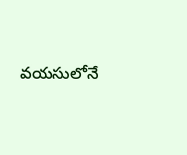వయసులోనే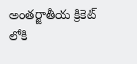అంతర్జాతీయ క్రికెట్ లోకి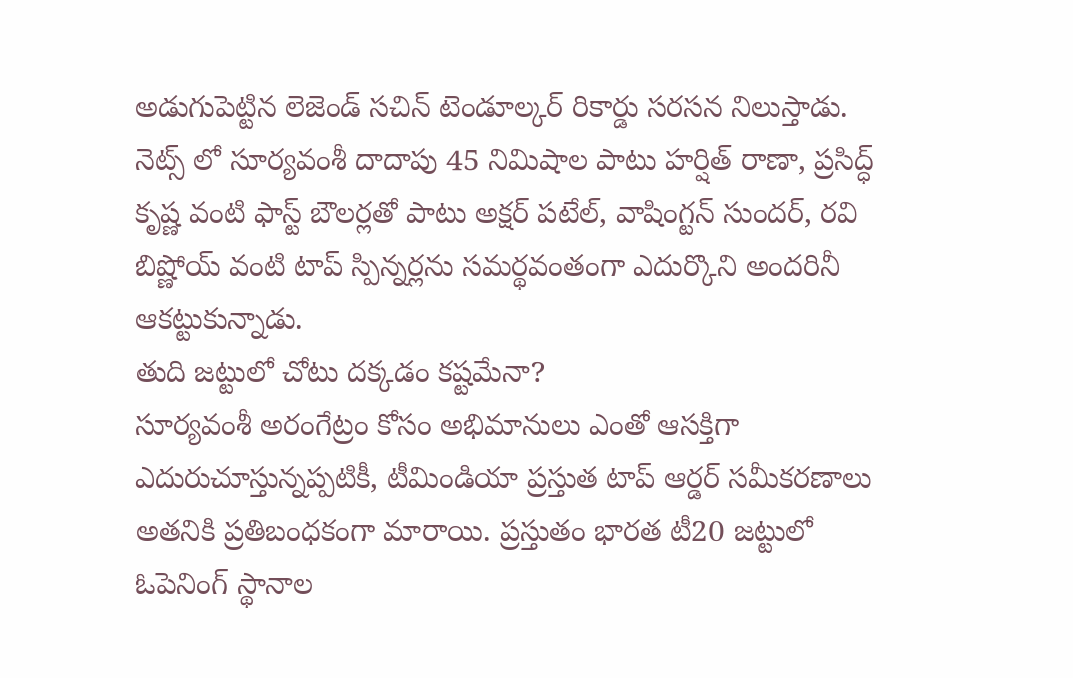అడుగుపెట్టిన లెజెండ్ సచిన్ టెండూల్కర్ రికార్డు సరసన నిలుస్తాడు. నెట్స్ లో సూర్యవంశీ దాదాపు 45 నిమిషాల పాటు హర్షిత్ రాణా, ప్రసిద్ధ్ కృష్ణ వంటి ఫాస్ట్ బౌలర్లతో పాటు అక్షర్ పటేల్, వాషింగ్టన్ సుందర్, రవి బిష్ణోయ్ వంటి టాప్ స్పిన్నర్లను సమర్థవంతంగా ఎదుర్కొని అందరినీ ఆకట్టుకున్నాడు.
తుది జట్టులో చోటు దక్కడం కష్టమేనా?
సూర్యవంశీ అరంగేట్రం కోసం అభిమానులు ఎంతో ఆసక్తిగా ఎదురుచూస్తున్నప్పటికీ, టీమిండియా ప్రస్తుత టాప్ ఆర్డర్ సమీకరణాలు అతనికి ప్రతిబంధకంగా మారాయి. ప్రస్తుతం భారత టీ20 జట్టులో ఓపెనింగ్ స్థానాల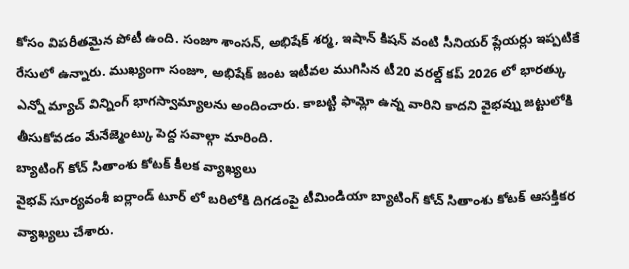కోసం విపరీతమైన పోటీ ఉంది. సంజూ శాంసన్, అభిషేక్ శర్మ, ఇషాన్ కిషన్ వంటి సీనియర్ ప్లేయర్లు ఇప్పటికే రేసులో ఉన్నారు. ముఖ్యంగా సంజూ, అభిషేక్ జంట ఇటీవల ముగిసిన టీ20 వరల్డ్ కప్ 2026 లో భారత్కు ఎన్నో మ్యాచ్ విన్నింగ్ భాగస్వామ్యాలను అందించారు. కాబట్టి ఫామ్లో ఉన్న వారిని కాదని వైభవ్ను జట్టులోకి తీసుకోవడం మేనేజ్మెంట్కు పెద్ద సవాల్గా మారింది.
బ్యాటింగ్ కోచ్ సితాంశు కోటక్ కీలక వ్యాఖ్యలు
వైభవ్ సూర్యవంశీ ఐర్లాండ్ టూర్ లో బరిలోకి దిగడంపై టీమిండియా బ్యాటింగ్ కోచ్ సితాంశు కోటక్ ఆసక్తికర వ్యాఖ్యలు చేశారు.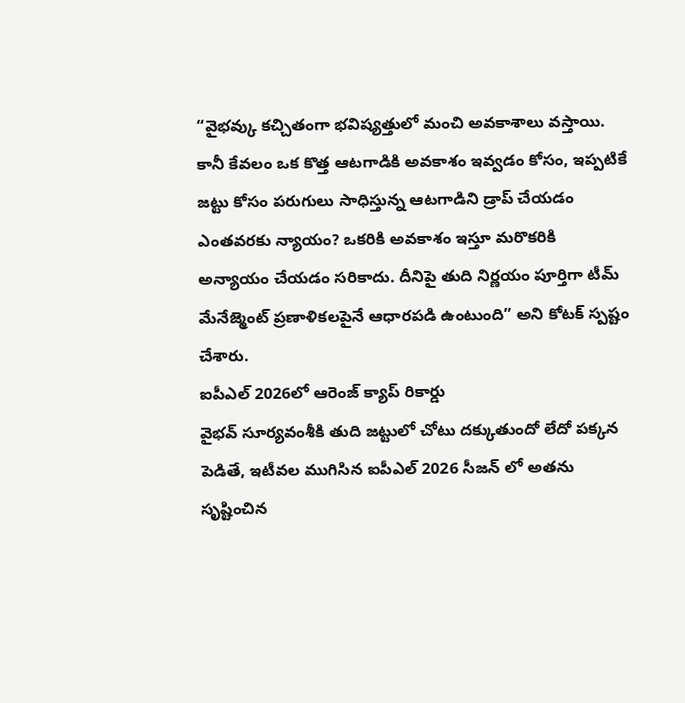“వైభవ్కు కచ్చితంగా భవిష్యత్తులో మంచి అవకాశాలు వస్తాయి. కానీ కేవలం ఒక కొత్త ఆటగాడికి అవకాశం ఇవ్వడం కోసం, ఇప్పటికే జట్టు కోసం పరుగులు సాధిస్తున్న ఆటగాడిని డ్రాప్ చేయడం ఎంతవరకు న్యాయం? ఒకరికి అవకాశం ఇస్తూ మరొకరికి అన్యాయం చేయడం సరికాదు. దీనిపై తుది నిర్ణయం పూర్తిగా టీమ్ మేనేజ్మెంట్ ప్రణాళికలపైనే ఆధారపడి ఉంటుంది” అని కోటక్ స్పష్టం చేశారు.
ఐపీఎల్ 2026లో ఆరెంజ్ క్యాప్ రికార్డు
వైభవ్ సూర్యవంశీకి తుది జట్టులో చోటు దక్కుతుందో లేదో పక్కన పెడితే, ఇటీవల ముగిసిన ఐపీఎల్ 2026 సీజన్ లో అతను సృష్టించిన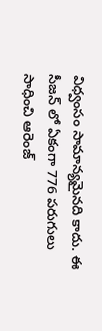విధ్వంసం సామాన్యమైనది కాదు. ఈ సీజన్ లో ఏకంగా 776 పరుగులు సాధించి ఆరెంజ్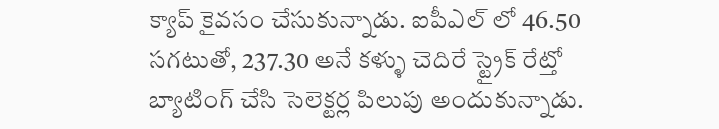క్యాప్ కైవసం చేసుకున్నాడు. ఐపీఎల్ లో 46.50 సగటుతో, 237.30 అనే కళ్ళు చెదిరే స్ట్రైక్ రేట్తో బ్యాటింగ్ చేసి సెలెక్టర్ల పిలుపు అందుకున్నాడు.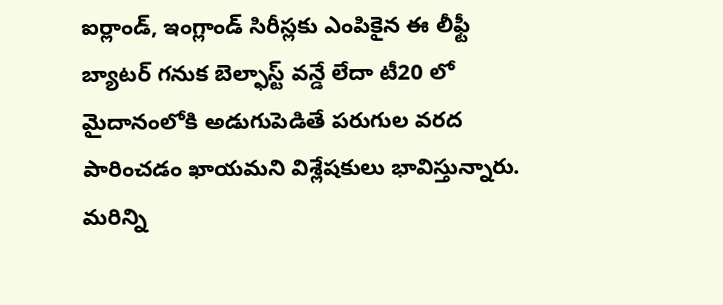ఐర్లాండ్, ఇంగ్లాండ్ సిరీస్లకు ఎంపికైన ఈ లీఫ్టీ బ్యాటర్ గనుక బెల్ఫాస్ట్ వన్డే లేదా టీ20 లో మైదానంలోకి అడుగుపెడితే పరుగుల వరద పారించడం ఖాయమని విశ్లేషకులు భావిస్తున్నారు.
మరిన్ని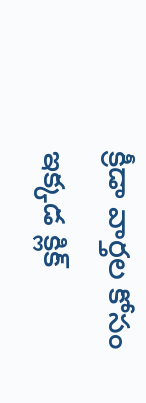క్రీడా వార్తల కోసం ఇక్కడ క్లిక్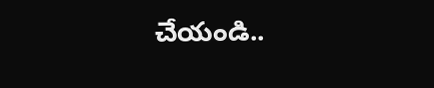చేయండి..